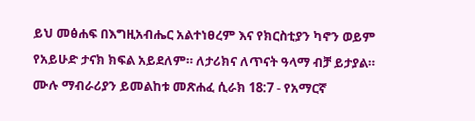ይህ መፅሐፍ በእግዚአብሔር አልተነፀረም እና የክርስቲያን ካኖን ወይም የአይሁድ ታናክ ክፍል አይደለም። ለታሪክና ለጥናት ዓላማ ብቻ ይታያል። ሙሉ ማብራሪያን ይመልከቱ መጽሐፈ ሲራክ 18:7 - የአማርኛ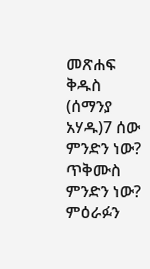መጽሐፍ ቅዱስ (ሰማንያ አሃዱ)7 ሰው ምንድን ነው? ጥቅሙስ ምንድን ነው? ምዕራፉን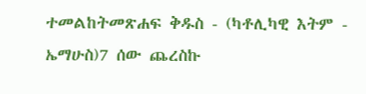ተመልከትመጽሐፍ ቅዱስ - (ካቶሊካዊ እትም - ኤማሁስ)7 ሰው ጨረስኩ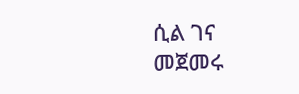ሲል ገና መጀመሩ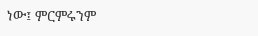ነው፤ ምርምሩንም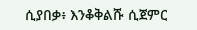ሲያበቃ፥ እንቆቅልሹ ሲጀምር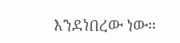እንደነበረው ነው።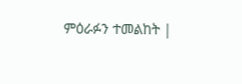ምዕራፉን ተመልከት |